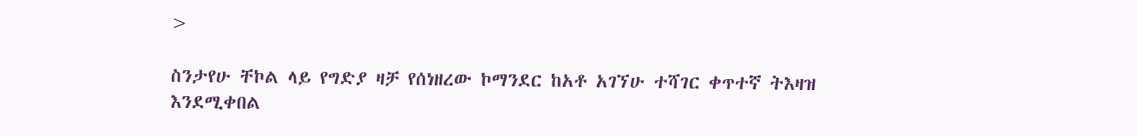>

ስንታየሁ ቸኮል ላይ የግድያ ዛቻ የሰነዘረው ኮማንደር ከአቶ አገኘሁ ተሻገር ቀጥተኛ ትእዛዝ እንደሚቀበል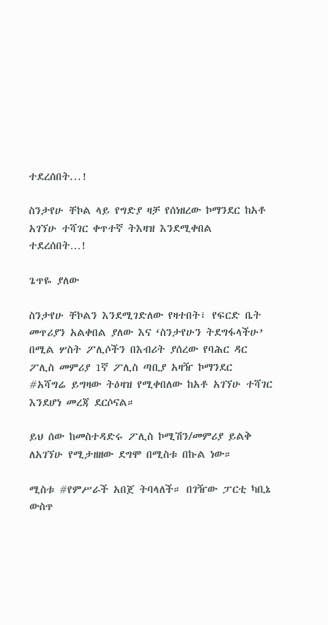ተደረሰበት...!

ስንታየሁ ቸኮል ላይ የግድያ ዛቻ የሰነዘረው ኮማንደር ከአቶ አገኘሁ ተሻገር ቀጥተኛ ትእዛዝ እንደሚቀበል ተደረሰበት…!

ጌጥዬ ያለው

ስንታየሁ ቸኮልን እንደሚገድለው የዛተበት፣ የፍርድ ቤት መጥሪያን አልቀበል ያለው እና ‘ስንታየሁን ትደግፋላችሁ’ በሚል ሦስት ፖሊሶችን በእብሪት ያሰረው የባሕር ዳር ፖሊስ መምሪያ 1ኛ ፖሊስ ጣቢያ አዛዥ ኮማንደር #አሻግሬ ይግዛው ትዕዛዝ የሚቀበለው ከአቶ አገኘሁ ተሻገር እንደሆነ መረጃ ደርሶናል።

ይህ ሰው ከመስተዳድሩ ፖሊስ ኮሚሽን/መምሪያ ይልቅ ለአገኘሁ የሚታዘዘው ደግሞ በሚስቱ በኩል ነው።

ሚስቱ #የምሥራች አበጀ ትባላለች። በገዥው ፓርቲ ካቢኔ ውስጥ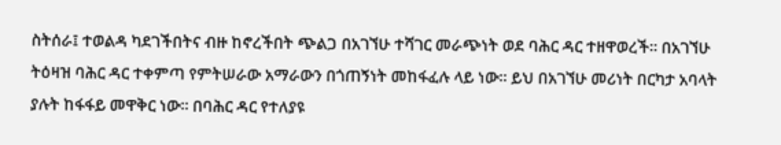ስትሰራ፤ ተወልዳ ካደገችበትና ብዙ ከኖረችበት ጭልጋ በአገኘሁ ተሻገር መራጭነት ወደ ባሕር ዳር ተዘዋወረች። በአገኘሁ ትዕዛዝ ባሕር ዳር ተቀምጣ የምትሠራው አማራውን በጎጠኝነት መከፋፈሉ ላይ ነው። ይህ በአገኘሁ መሪነት በርካታ አባላት ያሉት ከፋፋይ መዋቅር ነው። በባሕር ዳር የተለያዩ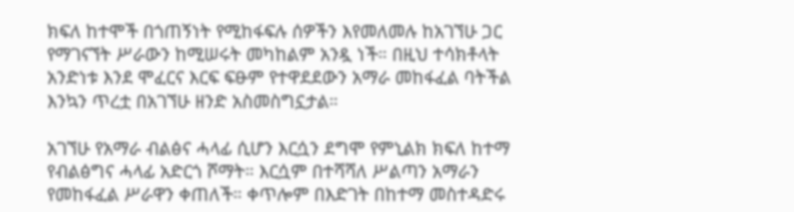ክፍለ ከተሞች በጎጠኝነት የሚከፋፍሉ ሰዎችን እየመለመሉ ከአገኘሁ ጋር የማገናኘት ሥራውን ከሚሠሩት መካከልም አንዷ ነች። በዚህ ተሳክቶላት አንድነቱ እንደ ሞፈርና እርፍ ፍፁም የተዋደደውን አማራ መከፋፈል ባትችል እንኳን ጥረቷ በአገኘሁ ዘንድ አስመስግኗታል።

አገኘሁ የአማራ ብልፅና ሓላፊ ሲሆን እርሷን ደግሞ የምኒልክ ክፍለ ከተማ የብልፅግና ሓላፊ አድርጎ ሾማት። እርሷም በተሻሻለ ሥልጣን አማራን የመከፋፈል ሥራዋን ቀጠለች። ቀጥሎም በእድገት በከተማ መስተዳድሩ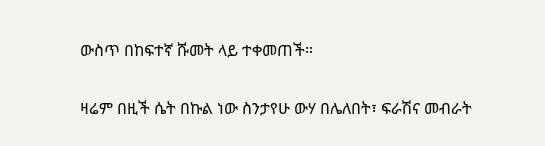ውስጥ በከፍተኛ ሹመት ላይ ተቀመጠች።

ዛሬም በዚች ሴት በኩል ነው ስንታየሁ ውሃ በሌለበት፣ ፍራሽና መብራት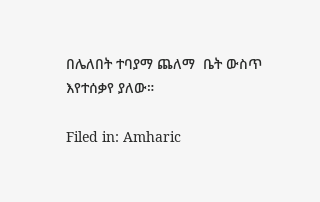በሌለበት ተባያማ ጨለማ  ቤት ውስጥ እየተሰቃየ ያለው።

Filed in: Amharic